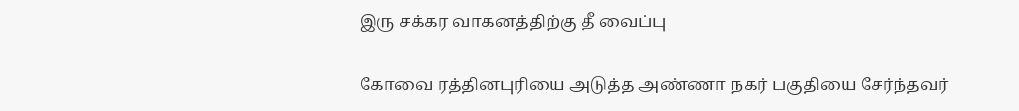இரு சக்கர வாகனத்திற்கு தீ வைப்பு

கோவை ரத்தினபுரியை அடுத்த அண்ணா நகர் பகுதியை சேர்ந்தவர்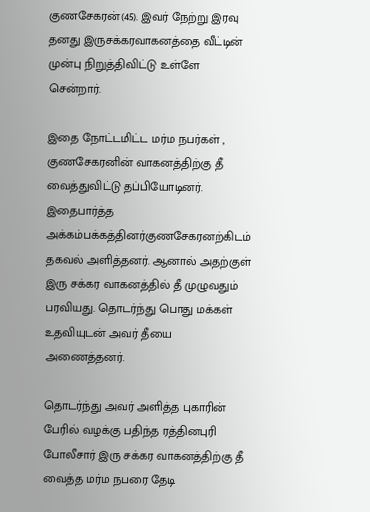குணசேகரன்(45). இவர் நேற்று இரவு தனது இருசக்கரவாகனத்தை வீட்டின்  முன்பு நிறுத்திவிட்டு உள்ளே சென்றார்.

இதை நோட்டமிட்ட மர்ம நபர்கள் , குணசேகரனின் வாகனத்திற்கு தீ வைத்துவிட்டு தப்பியோடினர்.  இதைபார்த்த அக்கம்பக்கத்தினர்குணசேகரனற்கிடம் தகவல் அளித்தனர். ஆனால் அதற்குள் இரு சக்கர வாகனத்தில் தீ முழுவதும் பரவியது. தொடர்ந்து பொது மக்கள் உதவியுடன் அவர் தீயை அணைத்தனர்.

தொடர்ந்து அவர் அளித்த புகாரின் பேரில் வழக்கு பதிந்த ரத்தினபுரி போலீசார் இரு சக்கர வாகனத்திற்கு தீ வைத்த மர்ம நபரை தேடி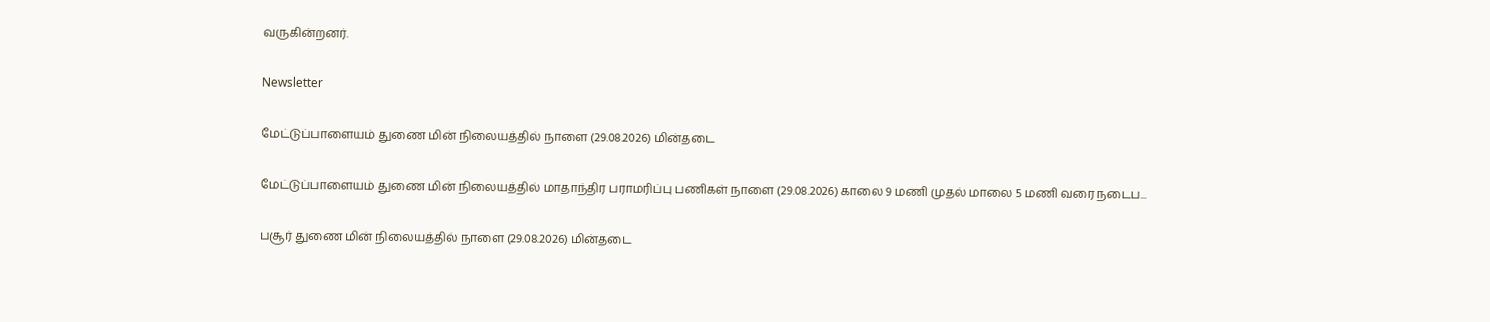வருகின்றனர்.

Newsletter

மேட்டுப்பாளையம் துணை மின் நிலையத்தில் நாளை (29.08.2026) மின்தடை

மேட்டுப்பாளையம் துணை மின் நிலையத்தில் மாதாந்திர பராமரிப்பு பணிகள் நாளை (29.08.2026) காலை 9 மணி முதல் மாலை 5 மணி வரை நடைப...

பசூர் துணை மின் நிலையத்தில் நாளை (29.08.2026) மின்தடை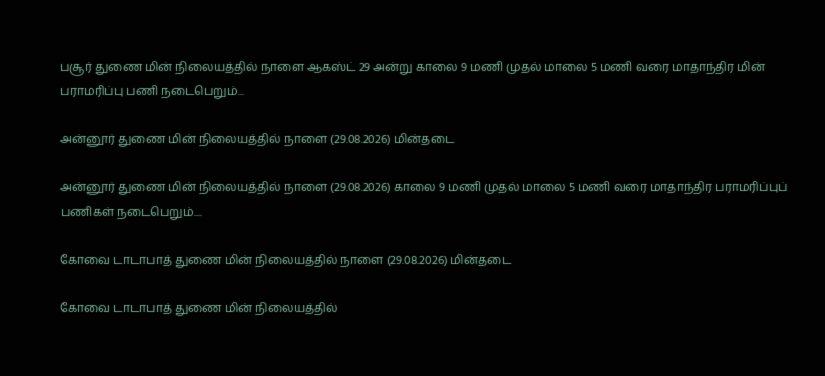பசூர் துணை மின் நிலையத்தில் நாளை ஆகஸ்ட் 29 அன்று காலை 9 மணி முதல் மாலை 5 மணி வரை மாதாந்திர மின் பராமரிப்பு பணி நடைபெறும்...

அன்னூர் துணை மின் நிலையத்தில் நாளை (29.08.2026) மின்தடை

அன்னூர் துணை மின் நிலையத்தில் நாளை (29.08.2026) காலை 9 மணி முதல் மாலை 5 மணி வரை மாதாந்திர பராமரிப்புப் பணிகள் நடைபெறும்....

கோவை டாடாபாத் துணை மின் நிலையத்தில் நாளை (29.08.2026) மின்தடை

கோவை டாடாபாத் துணை மின் நிலையத்தில்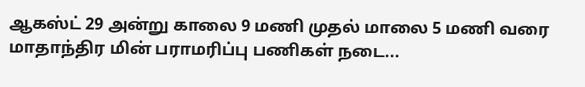ஆகஸ்ட் 29 அன்று காலை 9 மணி முதல் மாலை 5 மணி வரை மாதாந்திர மின் பராமரிப்பு பணிகள் நடை...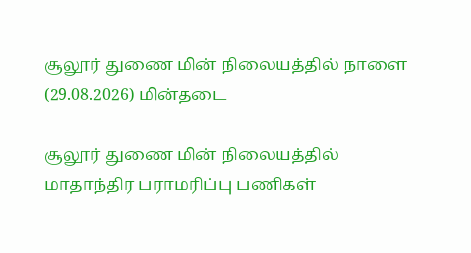சூலூர் துணை மின் நிலையத்தில் நாளை (29.08.2026) மின்தடை

சூலூர் துணை மின் நிலையத்தில் மாதாந்திர பராமரிப்பு பணிகள்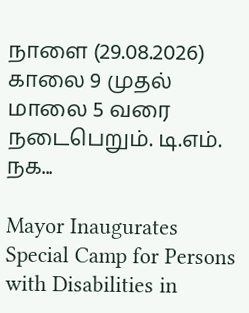நாளை (29.08.2026) காலை 9 முதல் மாலை 5 வரை நடைபெறும். டி.எம். நக...

Mayor Inaugurates Special Camp for Persons with Disabilities in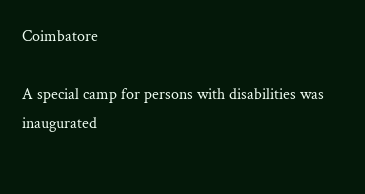Coimbatore

A special camp for persons with disabilities was inaugurated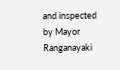and inspected by Mayor Ranganayaki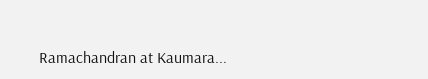Ramachandran at Kaumara...